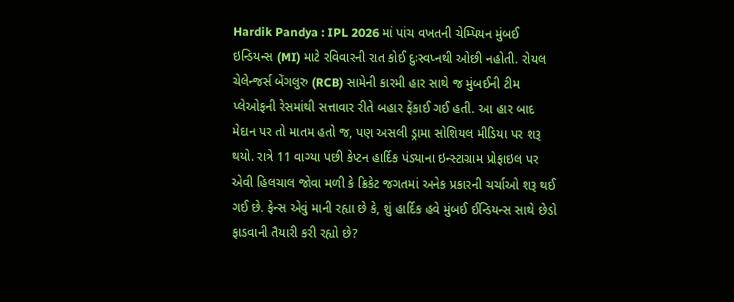Hardik Pandya : IPL 2026 માં પાંચ વખતની ચેમ્પિયન મુંબઈ ઇન્ડિયન્સ (MI) માટે રવિવારની રાત કોઈ દુઃસ્વપ્નથી ઓછી નહોતી. રોયલ ચેલેન્જર્સ બેંગલુરુ (RCB) સામેની કારમી હાર સાથે જ મુંબઈની ટીમ પ્લેઓફની રેસમાંથી સત્તાવાર રીતે બહાર ફેંકાઈ ગઈ હતી. આ હાર બાદ મેદાન પર તો માતમ હતો જ, પણ અસલી ડ્રામા સોશિયલ મીડિયા પર શરૂ થયો. રાત્રે 11 વાગ્યા પછી કેપ્ટન હાર્દિક પંડ્યાના ઇન્સ્ટાગ્રામ પ્રોફાઇલ પર એવી હિલચાલ જોવા મળી કે ક્રિકેટ જગતમાં અનેક પ્રકારની ચર્ચાઓ શરૂ થઈ ગઈ છે. ફેન્સ એવું માની રહ્યા છે કે, શું હાર્દિક હવે મુંબઈ ઈન્ડિયન્સ સાથે છેડો ફાડવાની તૈયારી કરી રહ્યો છે?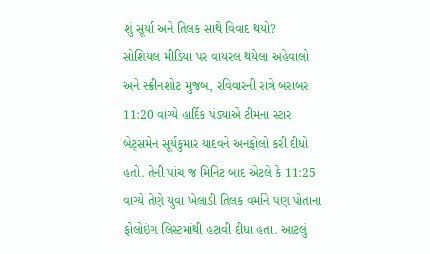શું સૂર્યા અને તિલક સાથે વિવાદ થયો?
સોશિયલ મીડિયા પર વાયરલ થયેલા અહેવાલો અને સ્ક્રીનશોટ મુજબ, રવિવારની રાત્રે બરાબર 11:20 વાગ્યે હાર્દિક પંડ્યાએ ટીમના સ્ટાર બેટ્સમેન સૂર્યકુમાર યાદવને અનફોલો કરી દીધો હતો. તેની પાંચ જ મિનિટ બાદ એટલે કે 11:25 વાગ્યે તેણે યુવા ખેલાડી તિલક વર્માને પણ પોતાના ફોલોઇંગ લિસ્ટમાંથી હટાવી દીધા હતા. આટલું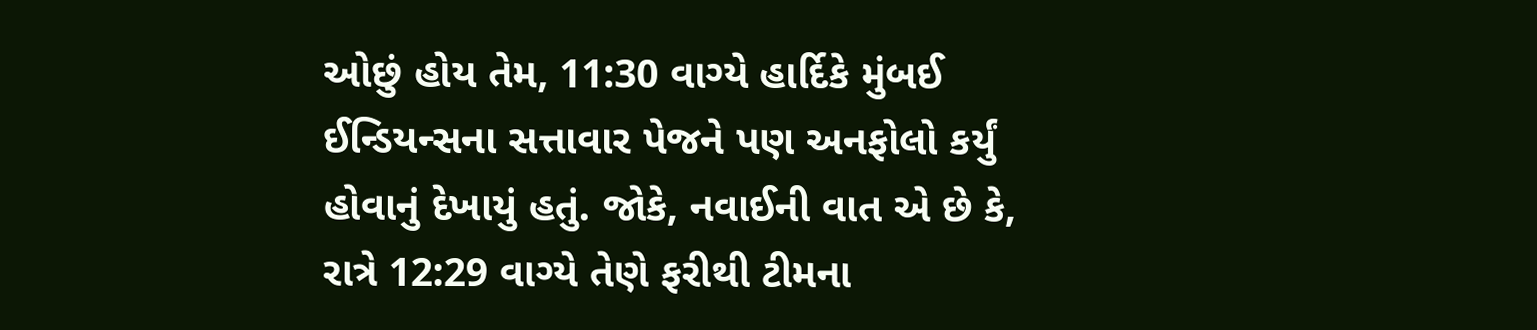ઓછું હોય તેમ, 11:30 વાગ્યે હાર્દિકે મુંબઈ ઈન્ડિયન્સના સત્તાવાર પેજને પણ અનફોલો કર્યું હોવાનું દેખાયું હતું. જોકે, નવાઈની વાત એ છે કે, રાત્રે 12:29 વાગ્યે તેણે ફરીથી ટીમના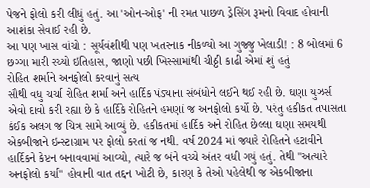પેજને ફોલો કરી લીધું હતું. આ 'ઓન-ઓફ' ની રમત પાછળ ડ્રેસિંગ રૂમનો વિવાદ હોવાની આશંકા સેવાઈ રહી છે.
આ પણ ખાસ વાંચો : સૂર્યવંશીથી પણ ખતરનાક નીકળ્યો આ ગુજ્જુ ખેલાડી! : 8 બોલમાં 6 છગ્ગા મારી રચ્યો ઇતિહાસ, જાણો પછી ખિસ્સામાંથી ચીઠ્ઠી કાઢી એમાં શું હતું
રોહિત શર્માને અનફોલો કરવાનું સત્ય
સૌથી વધુ ચર્ચા રોહિત શર્મા અને હાર્દિક પંડ્યાના સંબંધોને લઈને થઈ રહી છે. ઘણા યુઝર્સ એવો દાવો કરી રહ્યા છે કે હાર્દિકે રોહિતને હમણાં જ અનફોલો કર્યો છે. પરંતુ હકીકત તપાસતા કંઈક અલગ જ ચિત્ર સામે આવ્યું છે. હકીકતમાં હાર્દિક અને રોહિત છેલ્લા ઘણા સમયથી એકબીજાને ઇન્સ્ટાગ્રામ પર ફોલો કરતાં જ નથી. વર્ષ 2024 માં જ્યારે રોહિતને હટાવીને હાર્દિકને કેપ્ટન બનાવવામાં આવ્યો, ત્યારે જ બંને વચ્ચે અંતર વધી ગયું હતું. તેથી "અત્યારે અનફોલો કર્યા" હોવાની વાત તદ્દન ખોટી છે, કારણ કે તેઓ પહેલેથી જ એકબીજાના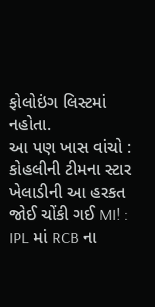ફોલોઇંગ લિસ્ટમાં નહોતા.
આ પણ ખાસ વાંચો : કોહલીની ટીમના સ્ટાર ખેલાડીની આ હરકત જોઈ ચોંકી ગઈ MI! : IPL માં RCB ના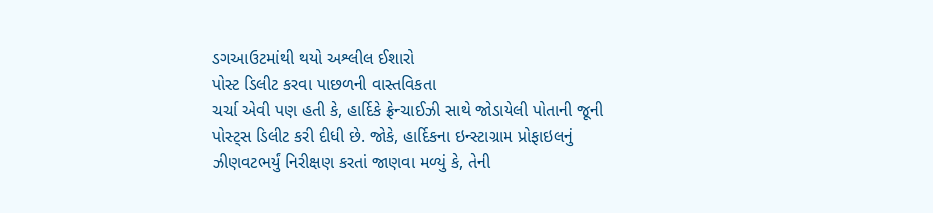ડગઆઉટમાંથી થયો અશ્લીલ ઈશારો
પોસ્ટ ડિલીટ કરવા પાછળની વાસ્તવિકતા
ચર્ચા એવી પણ હતી કે, હાર્દિકે ફ્રેન્ચાઈઝી સાથે જોડાયેલી પોતાની જૂની પોસ્ટ્સ ડિલીટ કરી દીધી છે. જોકે, હાર્દિકના ઇન્સ્ટાગ્રામ પ્રોફાઇલનું ઝીણવટભર્યું નિરીક્ષણ કરતાં જાણવા મળ્યું કે, તેની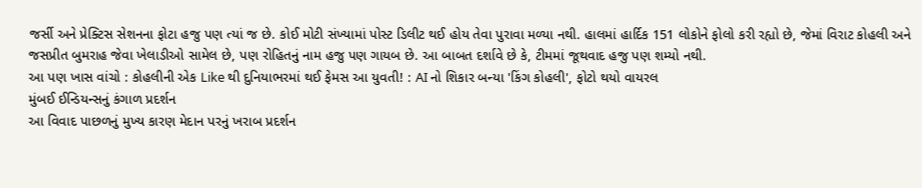જર્સી અને પ્રેક્ટિસ સેશનના ફોટા હજુ પણ ત્યાં જ છે. કોઈ મોટી સંખ્યામાં પોસ્ટ ડિલીટ થઈ હોય તેવા પુરાવા મળ્યા નથી. હાલમાં હાર્દિક 151 લોકોને ફોલો કરી રહ્યો છે, જેમાં વિરાટ કોહલી અને જસપ્રીત બુમરાહ જેવા ખેલાડીઓ સામેલ છે, પણ રોહિતનું નામ હજુ પણ ગાયબ છે. આ બાબત દર્શાવે છે કે, ટીમમાં જૂથવાદ હજુ પણ શમ્યો નથી.
આ પણ ખાસ વાંચો : કોહલીની એક Like થી દુનિયાભરમાં થઈ ફેમસ આ યુવતી! : AI નો શિકાર બન્યા 'કિંગ કોહલી', ફોટો થયો વાયરલ
મુંબઈ ઈન્ડિયન્સનું કંગાળ પ્રદર્શન
આ વિવાદ પાછળનું મુખ્ય કારણ મેદાન પરનું ખરાબ પ્રદર્શન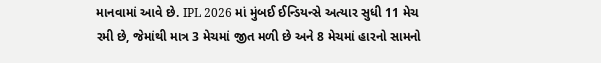માનવામાં આવે છે. IPL 2026 માં મુંબઈ ઈન્ડિયન્સે અત્યાર સુધી 11 મેચ રમી છે, જેમાંથી માત્ર 3 મેચમાં જીત મળી છે અને 8 મેચમાં હારનો સામનો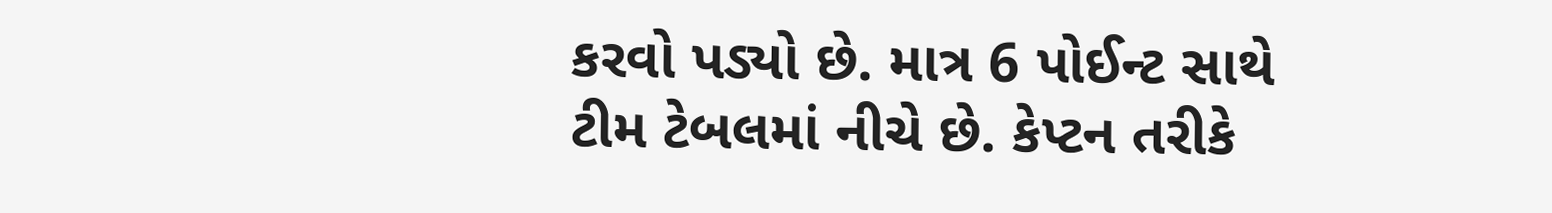કરવો પડ્યો છે. માત્ર 6 પોઈન્ટ સાથે ટીમ ટેબલમાં નીચે છે. કેપ્ટન તરીકે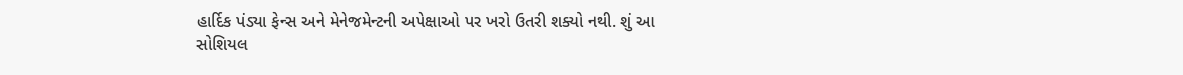હાર્દિક પંડ્યા ફેન્સ અને મેનેજમેન્ટની અપેક્ષાઓ પર ખરો ઉતરી શક્યો નથી. શું આ સોશિયલ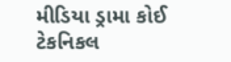મીડિયા ડ્રામા કોઈ ટેકનિકલ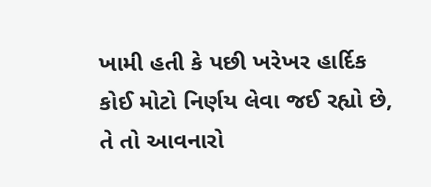ખામી હતી કે પછી ખરેખર હાર્દિક કોઈ મોટો નિર્ણય લેવા જઈ રહ્યો છે, તે તો આવનારો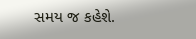સમય જ કહેશે.